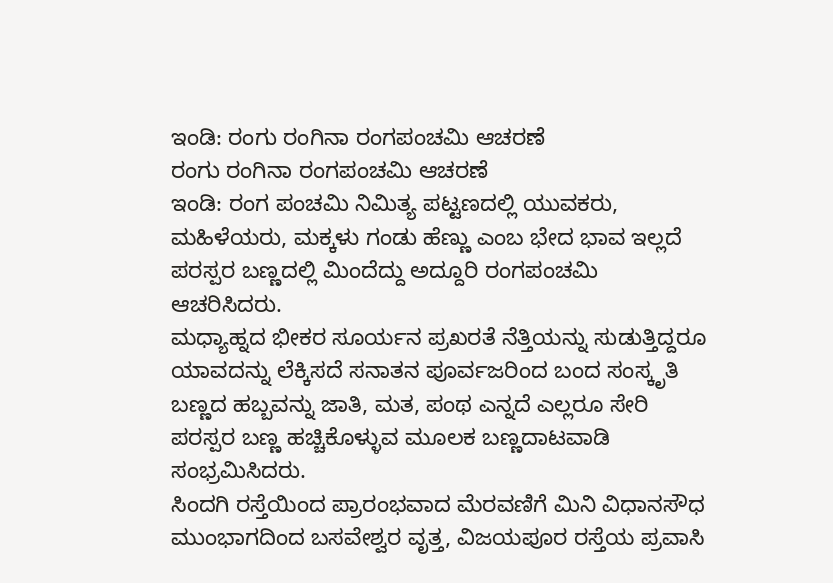ಇಂಡಿ: ರಂಗು ರಂಗಿನಾ ರಂಗಪಂಚಮಿ ಆಚರಣೆ
ರಂಗು ರಂಗಿನಾ ರಂಗಪಂಚಮಿ ಆಚರಣೆ
ಇಂಡಿ: ರಂಗ ಪಂಚಮಿ ನಿಮಿತ್ಯ ಪಟ್ಟಣದಲ್ಲಿ ಯುವಕರು, ಮಹಿಳೆಯರು, ಮಕ್ಕಳು ಗಂಡು ಹೆಣ್ಣು ಎಂಬ ಭೇದ ಭಾವ ಇಲ್ಲದೆ ಪರಸ್ಪರ ಬಣ್ಣದಲ್ಲಿ ಮಿಂದೆದ್ದು ಅದ್ದೂರಿ ರಂಗಪಂಚಮಿ ಆಚರಿಸಿದರು.
ಮಧ್ಯಾಹ್ನದ ಭೀಕರ ಸೂರ್ಯನ ಪ್ರಖರತೆ ನೆತ್ತಿಯನ್ನು ಸುಡುತ್ತಿದ್ದರೂ ಯಾವದನ್ನು ಲೆಕ್ಕಿಸದೆ ಸನಾತನ ಪೂರ್ವಜರಿಂದ ಬಂದ ಸಂಸ್ಕೃತಿ ಬಣ್ಣದ ಹಬ್ಬವನ್ನು ಜಾತಿ, ಮತ, ಪಂಥ ಎನ್ನದೆ ಎಲ್ಲರೂ ಸೇರಿ ಪರಸ್ಪರ ಬಣ್ಣ ಹಚ್ಚಿಕೊಳ್ಳುವ ಮೂಲಕ ಬಣ್ಣದಾಟವಾಡಿ ಸಂಭ್ರಮಿಸಿದರು.
ಸಿಂದಗಿ ರಸ್ತೆಯಿಂದ ಪ್ರಾರಂಭವಾದ ಮೆರವಣಿಗೆ ಮಿನಿ ವಿಧಾನಸೌಧ ಮುಂಭಾಗದಿಂದ ಬಸವೇಶ್ವರ ವೃತ್ತ, ವಿಜಯಪೂರ ರಸ್ತೆಯ ಪ್ರವಾಸಿ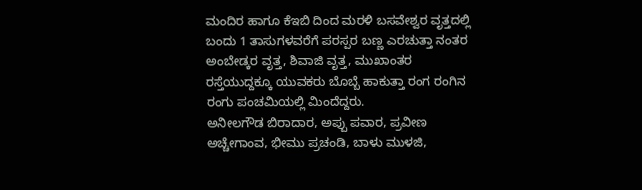ಮಂದಿರ ಹಾಗೂ ಕೆಇಬಿ ದಿಂದ ಮರಳಿ ಬಸವೇಶ್ವರ ವೃತ್ತದಲ್ಲಿ ಬಂದು 1 ತಾಸುಗಳವರೆಗೆ ಪರಸ್ಪರ ಬಣ್ಣ ಎರಚುತ್ತಾ ನಂತರ ಅಂಬೇಡ್ಕರ ವೃತ್ತ, ಶಿವಾಜಿ ವೃತ್ತ, ಮುಖಾಂತರ ರಸ್ತೆಯುದ್ದಕ್ಕೂ ಯುವಕರು ಬೊಬ್ಬೆ ಹಾಕುತ್ತಾ ರಂಗ ರಂಗಿನ ರಂಗು ಪಂಚಮಿಯಲ್ಲಿ ಮಿಂದೆದ್ದರು.
ಅನೀಲಗೌಡ ಬಿರಾದಾರ, ಅಪ್ಪು ಪವಾರ, ಪ್ರವೀಣ ಅಚ್ಚೇಗಾಂವ, ಭೀಮು ಪ್ರಚಂಡಿ, ಬಾಳು ಮುಳಜಿ,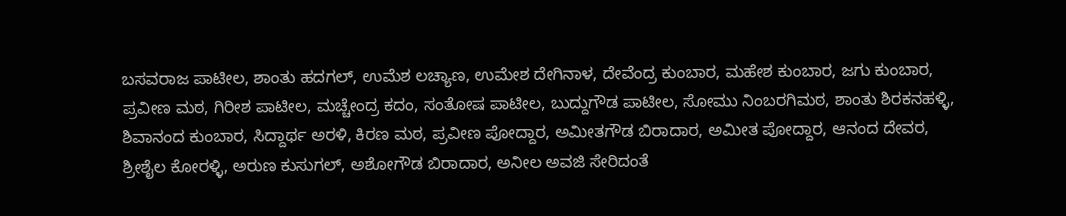ಬಸವರಾಜ ಪಾಟೀಲ, ಶಾಂತು ಹದಗಲ್, ಉಮೆಶ ಲಚ್ಯಾಣ, ಉಮೇಶ ದೇಗಿನಾಳ, ದೇವೆಂದ್ರ ಕುಂಬಾರ, ಮಹೇಶ ಕುಂಬಾರ, ಜಗು ಕುಂಬಾರ, ಪ್ರವೀಣ ಮಠ, ಗಿರೀಶ ಪಾಟೀಲ, ಮಚ್ಚೇಂದ್ರ ಕದಂ, ಸಂತೋಷ ಪಾಟೀಲ, ಬುದ್ದುಗೌಡ ಪಾಟೀಲ, ಸೋಮು ನಿಂಬರಗಿಮಠ, ಶಾಂತು ಶಿರಕನಹಳ್ಳಿ, ಶಿವಾನಂದ ಕುಂಬಾರ, ಸಿದ್ದಾರ್ಥ ಅರಳಿ, ಕಿರಣ ಮಠ, ಪ್ರವೀಣ ಪೋದ್ದಾರ, ಅಮೀತಗೌಡ ಬಿರಾದಾರ, ಅಮೀತ ಪೋದ್ದಾರ, ಆನಂದ ದೇವರ, ಶ್ರೀಶೈಲ ಕೋರಳ್ಳಿ, ಅರುಣ ಕುಸುಗಲ್, ಅಶೋಗೌಡ ಬಿರಾದಾರ, ಅನೀಲ ಅವಜಿ ಸೇರಿದಂತೆ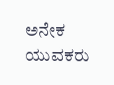ಅನೇಕ ಯುವಕರು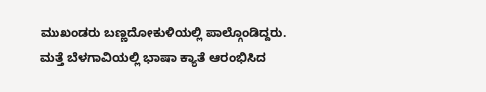ಮುಖಂಡರು ಬಣ್ಣದೋಕುಳಿಯಲ್ಲಿ ಪಾಲ್ಗೊಂಡಿದ್ದರು.
ಮತ್ತೆ ಬೆಳಗಾವಿಯಲ್ಲಿ ಭಾಷಾ ಕ್ಯಾತೆ ಆರಂಭಿಸಿದ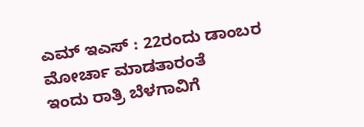ಎಮ್ ಇಎಸ್ : 22ರಂದು ಡಾಂಬರ ಮೋರ್ಚಾ ಮಾಡತಾರಂತೆ
ಇಂದು ರಾತ್ರಿ ಬೆಳಗಾವಿಗೆ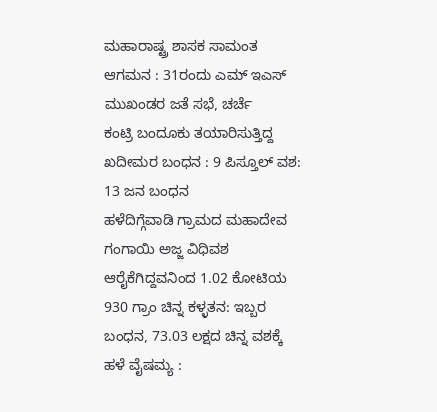ಮಹಾರಾಷ್ಟ್ರ ಶಾಸಕ ಸಾಮಂತ ಆಗಮನ : 31ರಂದು ಎಮ್ ಇಎಸ್ ಮುಖಂಡರ ಜತೆ ಸಭೆ, ಚರ್ಚೆ
ಕಂಟ್ರಿ ಬಂದೂಕು ತಯಾರಿಸುತ್ತಿದ್ದ ಖದೀಮರ ಬಂಧನ : 9 ಪಿಸ್ತೂಲ್ ವಶ: 13 ಜನ ಬಂಧನ
ಹಳೆದಿಗ್ಗೆವಾಡಿ ಗ್ರಾಮದ ಮಹಾದೇವ ಗಂಗಾಯಿ ಅಜ್ಜ ವಿಧಿವಶ
ಆರೈಕೆಗಿದ್ದವನಿಂದ 1.02 ಕೋಟಿಯ 930 ಗ್ರಾಂ ಚಿನ್ನ ಕಳ್ಳತನ: ಇಬ್ಬರ ಬಂಧನ, 73.03 ಲಕ್ಷದ ಚಿನ್ನ ವಶಕ್ಕೆ
ಹಳೆ ವೈಷಮ್ಯ :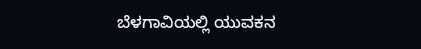ಬೆಳಗಾವಿಯಲ್ಲಿ ಯುವಕನ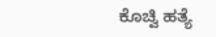ಕೊಚ್ವಿ ಹತ್ಯೆ